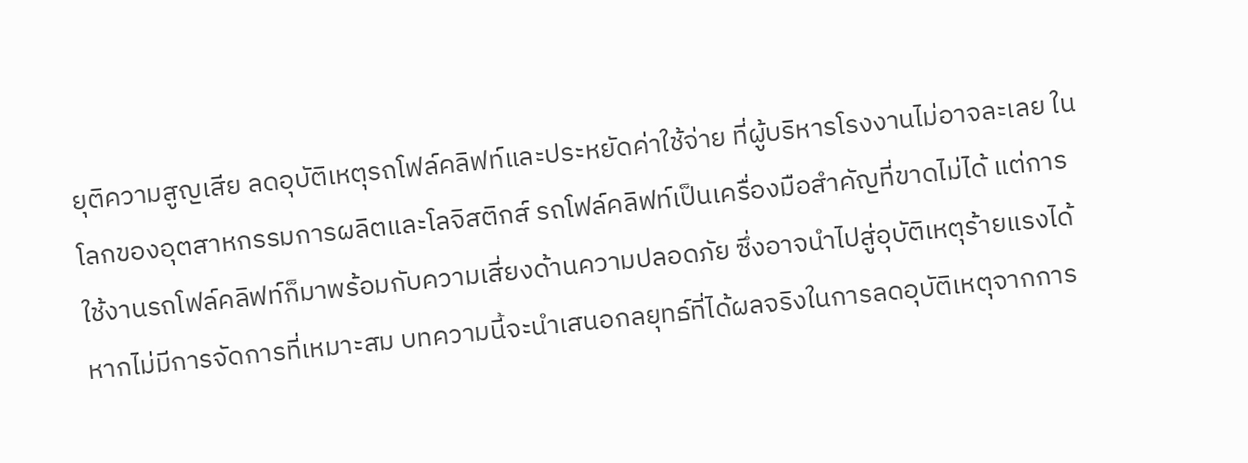ยุติความสูญเสีย ลดอุบัติเหตุรถโฟล์คลิฟท์และประหยัดค่าใช้จ่าย ที่ผู้บริหารโรงงานไม่อาจละเลย ในโลกของอุตสาหกรรมการผลิตและโลจิสติกส์ รถโฟล์คลิฟท์เป็นเครื่องมือสำคัญที่ขาดไม่ได้ แต่การใช้งานรถโฟล์คลิฟท์ก็มาพร้อมกับความเสี่ยงด้านความปลอดภัย ซึ่งอาจนำไปสู่อุบัติเหตุร้ายแรงได้หากไม่มีการจัดการที่เหมาะสม บทความนี้จะนำเสนอกลยุทธ์ที่ได้ผลจริงในการลดอุบัติเหตุจากการ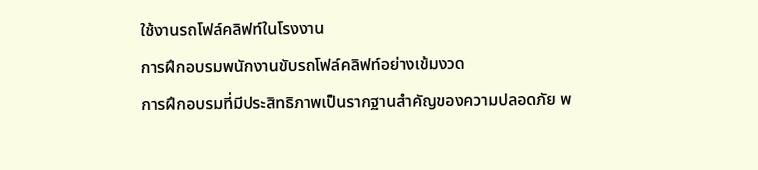ใช้งานรถโฟล์คลิฟท์ในโรงงาน
การฝึกอบรมพนักงานขับรถโฟล์คลิฟท์อย่างเข้มงวด
การฝึกอบรมที่มีประสิทธิภาพเป็นรากฐานสำคัญของความปลอดภัย พ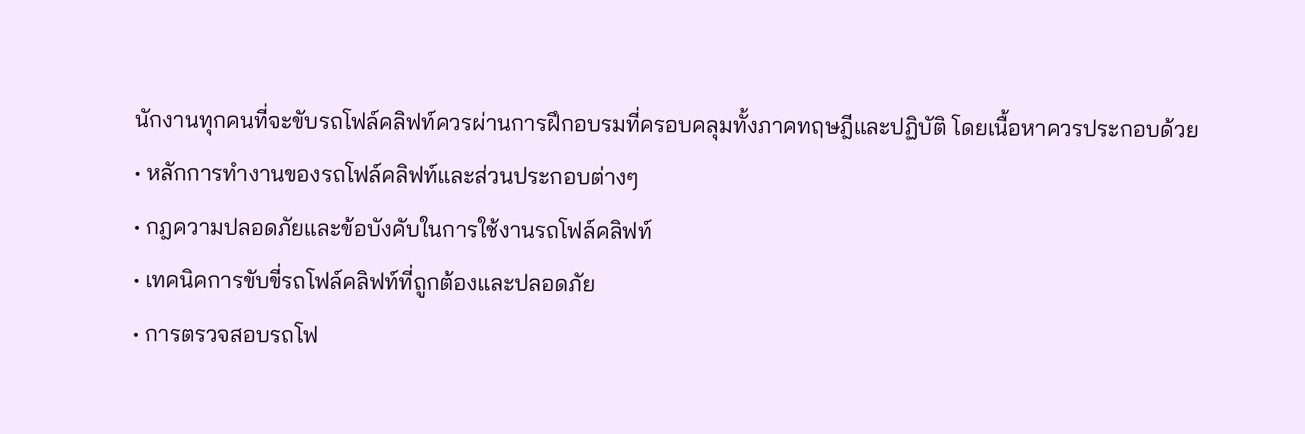นักงานทุกคนที่จะขับรถโฟล์คลิฟท์ควรผ่านการฝึกอบรมที่ครอบคลุมทั้งภาคทฤษฎีและปฏิบัติ โดยเนื้อหาควรประกอบด้วย
• หลักการทำงานของรถโฟล์คลิฟท์และส่วนประกอบต่างๆ
• กฎความปลอดภัยและข้อบังคับในการใช้งานรถโฟล์คลิฟท์
• เทคนิคการขับขี่รถโฟล์คลิฟท์ที่ถูกต้องและปลอดภัย
• การตรวจสอบรถโฟ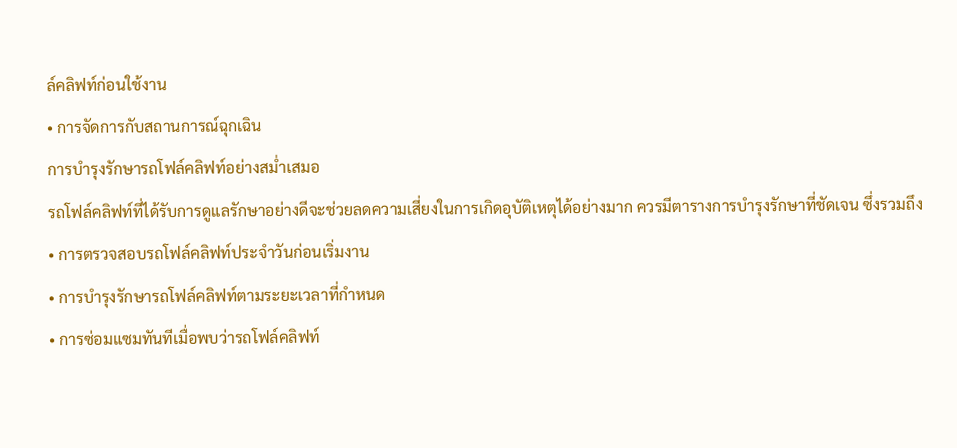ล์คลิฟท์ก่อนใช้งาน
• การจัดการกับสถานการณ์ฉุกเฉิน
การบำรุงรักษารถโฟล์คลิฟท์อย่างสม่ำเสมอ
รถโฟล์คลิฟท์ที่ได้รับการดูแลรักษาอย่างดีจะช่วยลดความเสี่ยงในการเกิดอุบัติเหตุได้อย่างมาก ควรมีตารางการบำรุงรักษาที่ชัดเจน ซึ่งรวมถึง
• การตรวจสอบรถโฟล์คลิฟท์ประจำวันก่อนเริ่มงาน
• การบำรุงรักษารถโฟล์คลิฟท์ตามระยะเวลาที่กำหนด
• การซ่อมแซมทันทีเมื่อพบว่ารถโฟล์คลิฟท์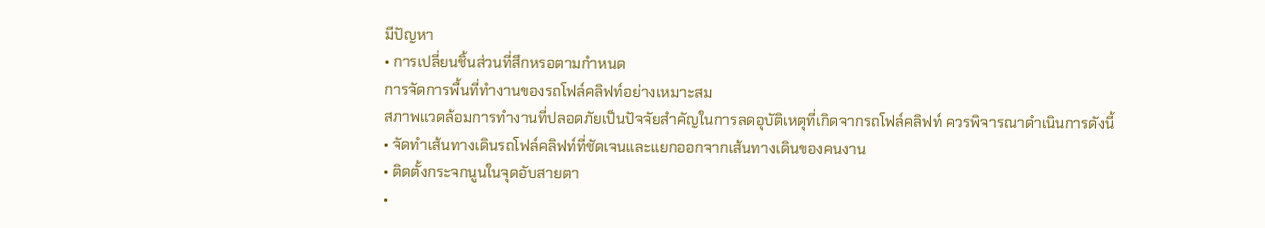มีปัญหา
• การเปลี่ยนชิ้นส่วนที่สึกหรอตามกำหนด
การจัดการพื้นที่ทำงานของรถโฟล์คลิฟท์อย่างเหมาะสม
สภาพแวดล้อมการทำงานที่ปลอดภัยเป็นปัจจัยสำคัญในการลดอุบัติเหตุที่เกิดจากรถโฟล์คลิฟท์ ควรพิจารณาดำเนินการดังนี้
• จัดทำเส้นทางเดินรถโฟล์คลิฟท์ที่ชัดเจนและแยกออกจากเส้นทางเดินของคนงาน
• ติดตั้งกระจกนูนในจุดอับสายตา
•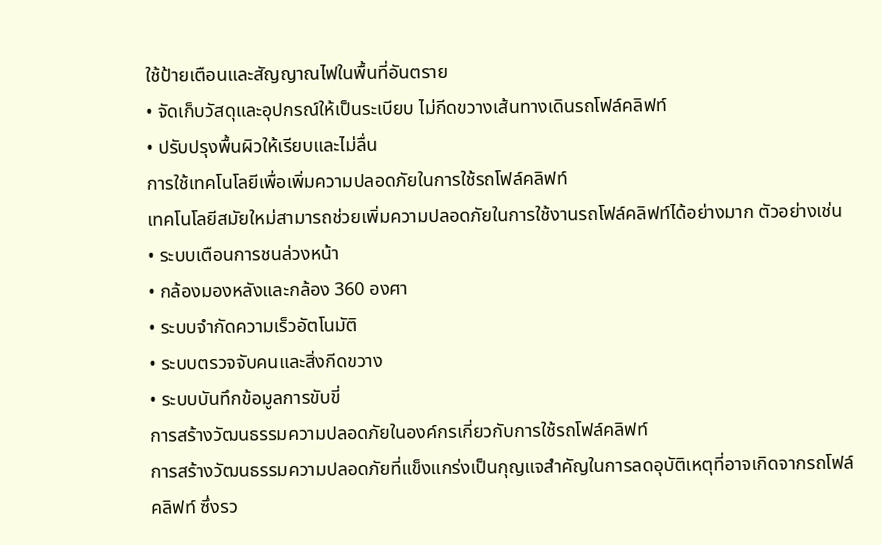ใช้ป้ายเตือนและสัญญาณไฟในพื้นที่อันตราย
• จัดเก็บวัสดุและอุปกรณ์ให้เป็นระเบียบ ไม่กีดขวางเส้นทางเดินรถโฟล์คลิฟท์
• ปรับปรุงพื้นผิวให้เรียบและไม่ลื่น
การใช้เทคโนโลยีเพื่อเพิ่มความปลอดภัยในการใช้รถโฟล์คลิฟท์
เทคโนโลยีสมัยใหม่สามารถช่วยเพิ่มความปลอดภัยในการใช้งานรถโฟล์คลิฟท์ได้อย่างมาก ตัวอย่างเช่น
• ระบบเตือนการชนล่วงหน้า
• กล้องมองหลังและกล้อง 360 องศา
• ระบบจำกัดความเร็วอัตโนมัติ
• ระบบตรวจจับคนและสิ่งกีดขวาง
• ระบบบันทึกข้อมูลการขับขี่
การสร้างวัฒนธรรมความปลอดภัยในองค์กรเกี่ยวกับการใช้รถโฟล์คลิฟท์
การสร้างวัฒนธรรมความปลอดภัยที่แข็งแกร่งเป็นกุญแจสำคัญในการลดอุบัติเหตุที่อาจเกิดจากรถโฟล์คลิฟท์ ซึ่งรว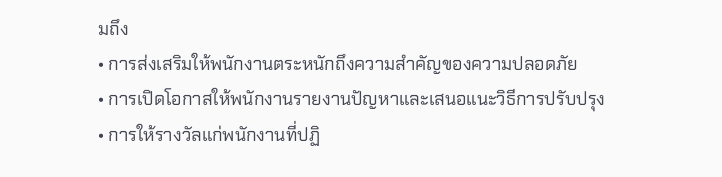มถึง
• การส่งเสริมให้พนักงานตระหนักถึงความสำคัญของความปลอดภัย
• การเปิดโอกาสให้พนักงานรายงานปัญหาและเสนอแนะวิธีการปรับปรุง
• การให้รางวัลแก่พนักงานที่ปฏิ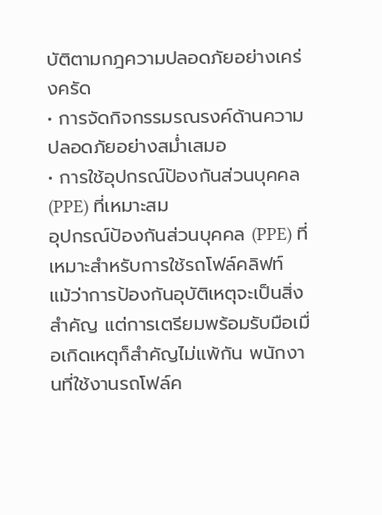บัติตามกฎความปลอดภัยอย่างเคร่งครัด
• การจัดกิจกรรมรณรงค์ด้านความปลอดภัยอย่างสม่ำเสมอ
• การใช้อุปกรณ์ป้องกันส่วนบุคคล (PPE) ที่เหมาะสม
อุปกรณ์ป้องกันส่วนบุคคล (PPE) ที่เหมาะสำหรับการใช้รถโฟล์คลิฟท์
แม้ว่าการป้องกันอุบัติเหตุจะเป็นสิ่งสำคัญ แต่การเตรียมพร้อมรับมือเมื่อเกิดเหตุก็สำคัญไม่แพ้กัน พนักงานที่ใช้งานรถโฟล์ค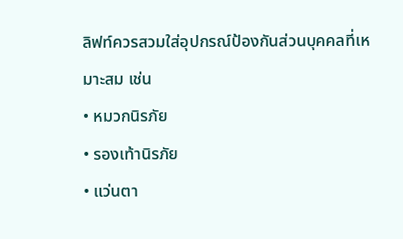ลิฟท์ควรสวมใส่อุปกรณ์ป้องกันส่วนบุคคลที่เหมาะสม เช่น
• หมวกนิรภัย
• รองเท้านิรภัย
• แว่นตา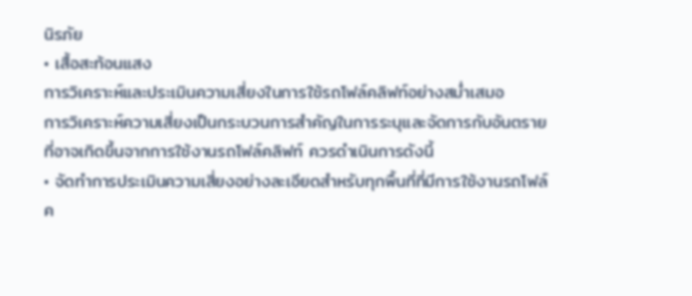นิรภัย
• เสื้อสะท้อนแสง
การวิเคราะห์และประเมินความเสี่ยงในการใช้รถโฟล์คลิฟท์อย่างสม่ำเสมอ
การวิเคราะห์ความเสี่ยงเป็นกระบวนการสำคัญในการระบุและจัดการกับอันตรายที่อาจเกิดขึ้นจากการใช้งานรถโฟล์คลิฟท์ ควรดำเนินการดังนี้
• จัดทำการประเมินความเสี่ยงอย่างละเอียดสำหรับทุกพื้นที่ที่มีการใช้งานรถโฟล์ค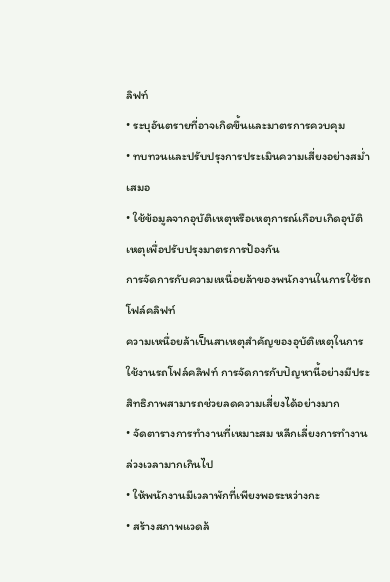ลิฟท์
• ระบุอันตรายที่อาจเกิดขึ้นและมาตรการควบคุม
• ทบทวนและปรับปรุงการประเมินความเสี่ยงอย่างสม่ำเสมอ
• ใช้ข้อมูลจากอุบัติเหตุหรือเหตุการณ์เกือบเกิดอุบัติเหตุเพื่อปรับปรุงมาตรการป้องกัน
การจัดการกับความเหนื่อยล้าของพนักงานในการใช้รถโฟล์คลิฟท์
ความเหนื่อยล้าเป็นสาเหตุสำคัญของอุบัติเหตุในการใช้งานรถโฟล์คลิฟท์ การจัดการกับปัญหานี้อย่างมีประสิทธิภาพสามารถช่วยลดความเสี่ยงได้อย่างมาก
• จัดตารางการทำงานที่เหมาะสม หลีกเลี่ยงการทำงานล่วงเวลามากเกินไป
• ให้พนักงานมีเวลาพักที่เพียงพอระหว่างกะ
• สร้างสภาพแวดล้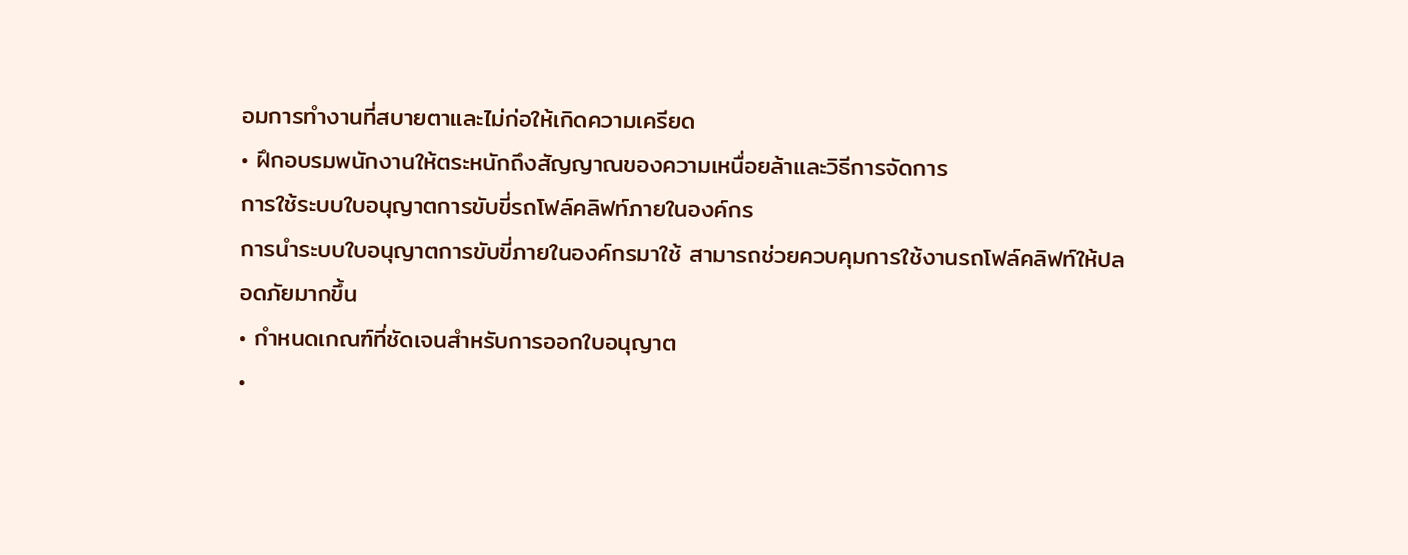อมการทำงานที่สบายตาและไม่ก่อให้เกิดความเครียด
• ฝึกอบรมพนักงานให้ตระหนักถึงสัญญาณของความเหนื่อยล้าและวิธีการจัดการ
การใช้ระบบใบอนุญาตการขับขี่รถโฟล์คลิฟท์ภายในองค์กร
การนำระบบใบอนุญาตการขับขี่ภายในองค์กรมาใช้ สามารถช่วยควบคุมการใช้งานรถโฟล์คลิฟท์ให้ปลอดภัยมากขึ้น
• กำหนดเกณฑ์ที่ชัดเจนสำหรับการออกใบอนุญาต
•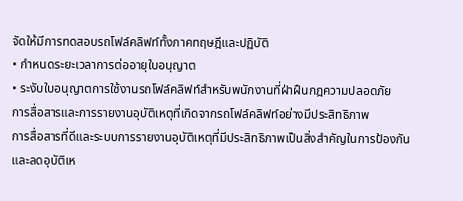จัดให้มีการทดสอบรถโฟล์คลิฟท์ทั้งภาคทฤษฎีและปฏิบัติ
• กำหนดระยะเวลาการต่ออายุใบอนุญาต
• ระงับใบอนุญาตการใช้งานรถโฟล์คลิฟท์สำหรับพนักงานที่ฝ่าฝืนกฎความปลอดภัย
การสื่อสารและการรายงานอุบัติเหตุที่เกิดจากรถโฟล์คลิฟท์อย่างมีประสิทธิภาพ
การสื่อสารที่ดีและระบบการรายงานอุบัติเหตุที่มีประสิทธิภาพเป็นสิ่งสำคัญในการป้องกันและลดอุบัติเห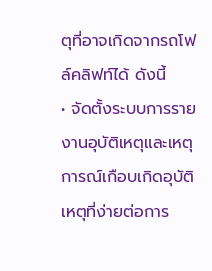ตุที่อาจเกิดจากรถโฟล์คลิฟท์ได้ ดังนี้
• จัดตั้งระบบการรายงานอุบัติเหตุและเหตุการณ์เกือบเกิดอุบัติเหตุที่ง่ายต่อการ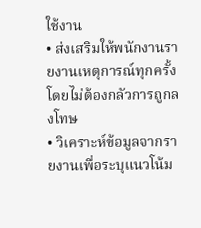ใช้งาน
• ส่งเสริมให้พนักงานรายงานเหตุการณ์ทุกครั้ง โดยไม่ต้องกลัวการถูกลงโทษ
• วิเคราะห์ข้อมูลจากรายงานเพื่อระบุแนวโน้ม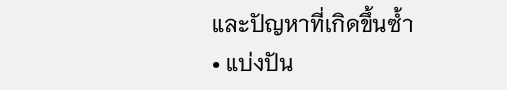และปัญหาที่เกิดขึ้นซ้ำ
• แบ่งปัน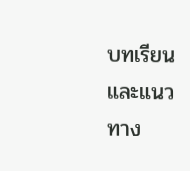บทเรียนและแนวทาง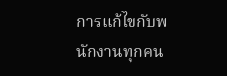การแก้ไขกับพนักงานทุกคน